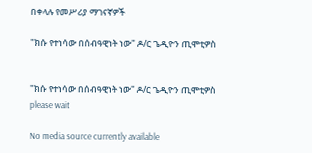በቀላሉ የመሥሪያ ማገናኛዎች

"ክሱ የተነሳው በሰብዓዊነት ነው" ዶ/ር ጌዲዮን ጢሞቲዎስ


"ክሱ የተነሳው በሰብዓዊነት ነው" ዶ/ር ጌዲዮን ጢሞቲዎስ
please wait

No media source currently available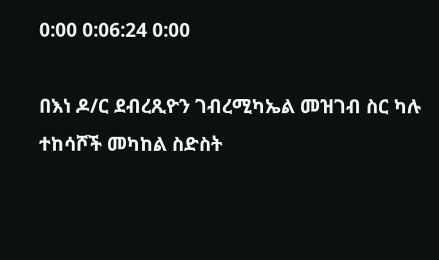0:00 0:06:24 0:00

በእነ ዶ/ር ደብረጺዮን ገብረሚካኤል መዝገብ ስር ካሉ ተከሳሾች መካከል ስድስት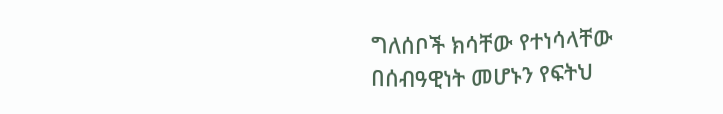ግለሰቦች ክሳቸው የተነሳላቸው በሰብዓዊነት መሆኑን የፍትህ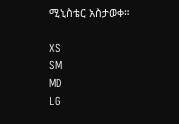ሚኒስቴር አስታወቀ።

XS
SM
MD
LG